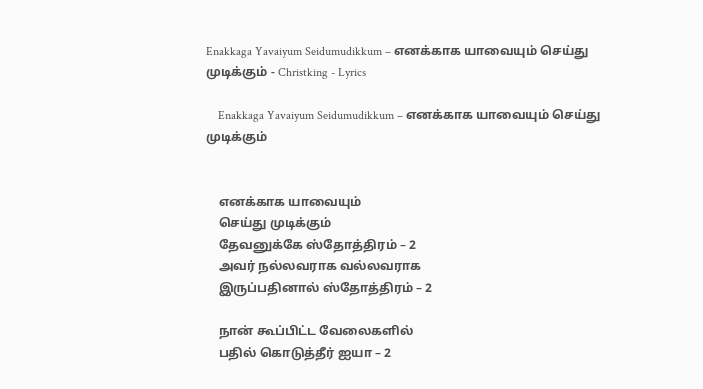Enakkaga Yavaiyum Seidumudikkum – எனக்காக யாவையும் செய்து முடிக்கும் - Christking - Lyrics

    Enakkaga Yavaiyum Seidumudikkum – எனக்காக யாவையும் செய்து முடிக்கும்


    எனக்காக யாவையும்
    செய்து முடிக்கும்
    தேவனுக்கே ஸ்தோத்திரம் – 2
    அவர் நல்லவராக வல்லவராக
    இருப்பதினால் ஸ்தோத்திரம் – 2

    நான் கூப்பிட்ட வேலைகளில்
    பதில் கொடுத்தீர் ஐயா – 2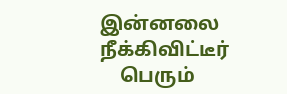இன்னலை நீக்கிவிட்டீர்
    பெரும்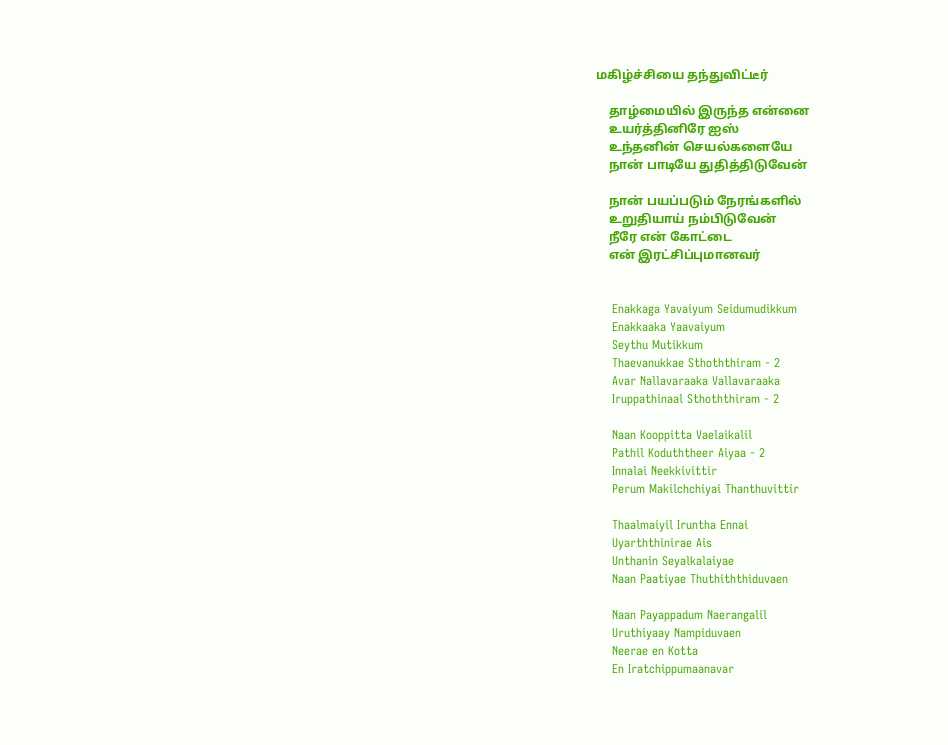மகிழ்ச்சியை தந்துவிட்டீர்

    தாழ்மையில் இருந்த என்னை
    உயர்த்தினிரே ஐஸ்
    உந்தனின் செயல்களையே
    நான் பாடியே துதித்திடுவேன்

    நான் பயப்படும் நேரங்களில்
    உறுதியாய் நம்பிடுவேன்
    நீரே என் கோட்டை
    என் இரட்சிப்புமானவர்


    Enakkaga Yavaiyum Seidumudikkum
    Enakkaaka Yaavaiyum
    Seythu Mutikkum
    Thaevanukkae Sthoththiram - 2
    Avar Nallavaraaka Vallavaraaka
    Iruppathinaal Sthoththiram - 2

    Naan Kooppitta Vaelaikalil
    Pathil Koduththeer Aiyaa - 2
    Innalai Neekkivittir
    Perum Makilchchiyai Thanthuvittir

    Thaalmaiyil Iruntha Ennai
    Uyarththinirae Ais
    Unthanin Seyalkalaiyae
    Naan Paatiyae Thuthiththiduvaen

    Naan Payappadum Naerangalil
    Uruthiyaay Nampiduvaen
    Neerae en Kotta
    En Iratchippumaanavar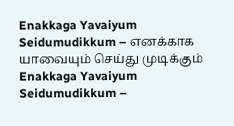Enakkaga Yavaiyum Seidumudikkum – எனக்காக யாவையும் செய்து முடிக்கும் Enakkaga Yavaiyum Seidumudikkum –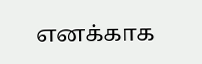எனக்காக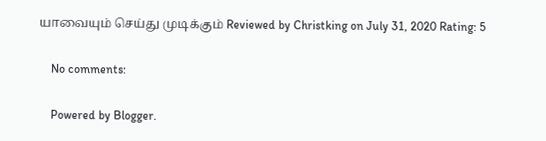யாவையும் செய்து முடிக்கும் Reviewed by Christking on July 31, 2020 Rating: 5

    No comments:

    Powered by Blogger.